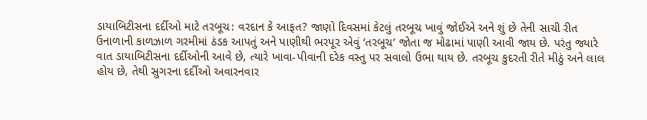ડાયાબિટીસના દર્દીઓ માટે તરબૂચ: વરદાન કે આફત? જાણો દિવસમાં કેટલું તરબૂચ ખાવું જોઈએ અને શું છે તેની સાચી રીત
ઉનાળાની કાળઝાળ ગરમીમાં ઠંડક આપતું અને પાણીથી ભરપૂર એવું ‘તરબૂચ’ જોતા જ મોઢામાં પાણી આવી જાય છે. પરંતુ જ્યારે વાત ડાયાબિટીસના દર્દીઓની આવે છે, ત્યારે ખાવા-પીવાની દરેક વસ્તુ પર સવાલો ઉભા થાય છે. તરબૂચ કુદરતી રીતે મીઠું અને લાલ હોય છે, તેથી સુગરના દર્દીઓ અવારનવાર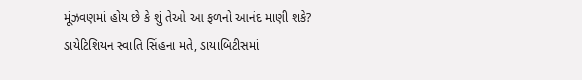મૂંઝવણમાં હોય છે કે શું તેઓ આ ફળનો આનંદ માણી શકે? ડાયેટિશિયન સ્વાતિ સિંહના મતે, ડાયાબિટીસમાં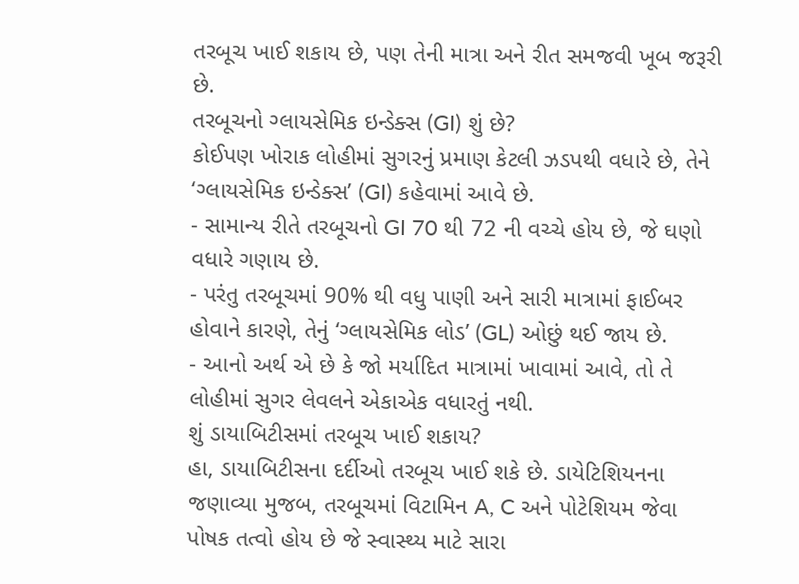તરબૂચ ખાઈ શકાય છે, પણ તેની માત્રા અને રીત સમજવી ખૂબ જરૂરી છે.
તરબૂચનો ગ્લાયસેમિક ઇન્ડેક્સ (GI) શું છે?
કોઈપણ ખોરાક લોહીમાં સુગરનું પ્રમાણ કેટલી ઝડપથી વધારે છે, તેને ‘ગ્લાયસેમિક ઇન્ડેક્સ’ (GI) કહેવામાં આવે છે.
- સામાન્ય રીતે તરબૂચનો GI 70 થી 72 ની વચ્ચે હોય છે, જે ઘણો વધારે ગણાય છે.
- પરંતુ તરબૂચમાં 90% થી વધુ પાણી અને સારી માત્રામાં ફાઈબર હોવાને કારણે, તેનું ‘ગ્લાયસેમિક લોડ’ (GL) ઓછું થઈ જાય છે.
- આનો અર્થ એ છે કે જો મર્યાદિત માત્રામાં ખાવામાં આવે, તો તે લોહીમાં સુગર લેવલને એકાએક વધારતું નથી.
શું ડાયાબિટીસમાં તરબૂચ ખાઈ શકાય?
હા, ડાયાબિટીસના દર્દીઓ તરબૂચ ખાઈ શકે છે. ડાયેટિશિયનના જણાવ્યા મુજબ, તરબૂચમાં વિટામિન A, C અને પોટેશિયમ જેવા પોષક તત્વો હોય છે જે સ્વાસ્થ્ય માટે સારા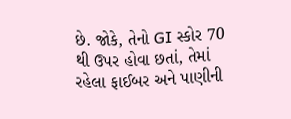છે. જોકે, તેનો GI સ્કોર 70 થી ઉપર હોવા છતાં, તેમાં રહેલા ફાઈબર અને પાણીની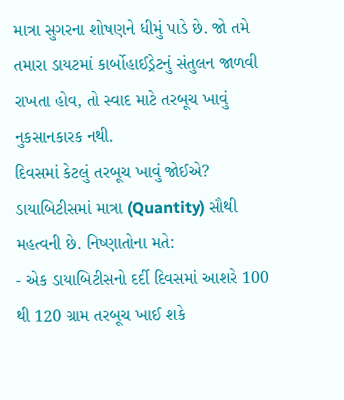માત્રા સુગરના શોષણને ધીમું પાડે છે. જો તમે તમારા ડાયટમાં કાર્બોહાઈડ્રેટનું સંતુલન જાળવી રાખતા હોવ, તો સ્વાદ માટે તરબૂચ ખાવું નુકસાનકારક નથી.
દિવસમાં કેટલું તરબૂચ ખાવું જોઈએ?
ડાયાબિટીસમાં માત્રા (Quantity) સૌથી મહત્વની છે. નિષ્ણાતોના મતે:
- એક ડાયાબિટીસનો દર્દી દિવસમાં આશરે 100 થી 120 ગ્રામ તરબૂચ ખાઈ શકે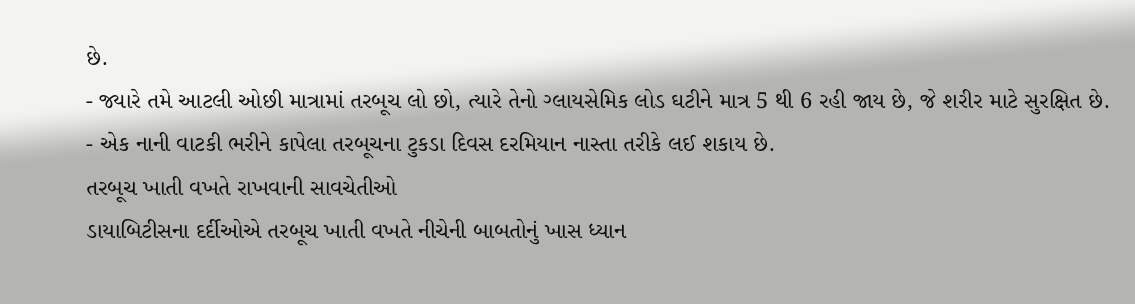છે.
- જ્યારે તમે આટલી ઓછી માત્રામાં તરબૂચ લો છો, ત્યારે તેનો ગ્લાયસેમિક લોડ ઘટીને માત્ર 5 થી 6 રહી જાય છે, જે શરીર માટે સુરક્ષિત છે.
- એક નાની વાટકી ભરીને કાપેલા તરબૂચના ટુકડા દિવસ દરમિયાન નાસ્તા તરીકે લઈ શકાય છે.
તરબૂચ ખાતી વખતે રાખવાની સાવચેતીઓ
ડાયાબિટીસના દર્દીઓએ તરબૂચ ખાતી વખતે નીચેની બાબતોનું ખાસ ધ્યાન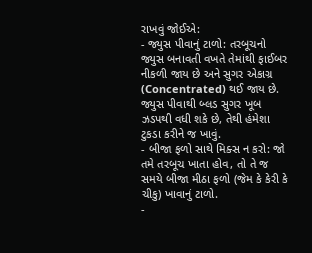રાખવું જોઈએ:
- જ્યુસ પીવાનું ટાળો: તરબૂચનો જ્યુસ બનાવતી વખતે તેમાંથી ફાઈબર નીકળી જાય છે અને સુગર એકાગ્ર (Concentrated) થઈ જાય છે. જ્યુસ પીવાથી બ્લડ સુગર ખૂબ ઝડપથી વધી શકે છે, તેથી હંમેશા ટુકડા કરીને જ ખાવું.
- બીજા ફળો સાથે મિક્સ ન કરો: જો તમે તરબૂચ ખાતા હોવ, તો તે જ સમયે બીજા મીઠા ફળો (જેમ કે કેરી કે ચીકુ) ખાવાનું ટાળો.
-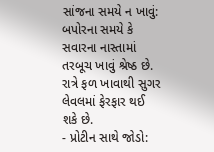સાંજના સમયે ન ખાવું: બપોરના સમયે કે સવારના નાસ્તામાં તરબૂચ ખાવું શ્રેષ્ઠ છે. રાત્રે ફળ ખાવાથી સુગર લેવલમાં ફેરફાર થઈ શકે છે.
- પ્રોટીન સાથે જોડો: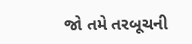જો તમે તરબૂચની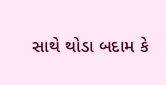સાથે થોડા બદામ કે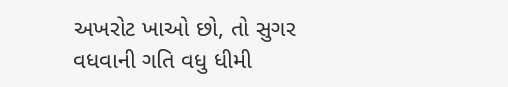અખરોટ ખાઓ છો, તો સુગર વધવાની ગતિ વધુ ધીમી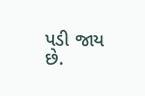પડી જાય છે.